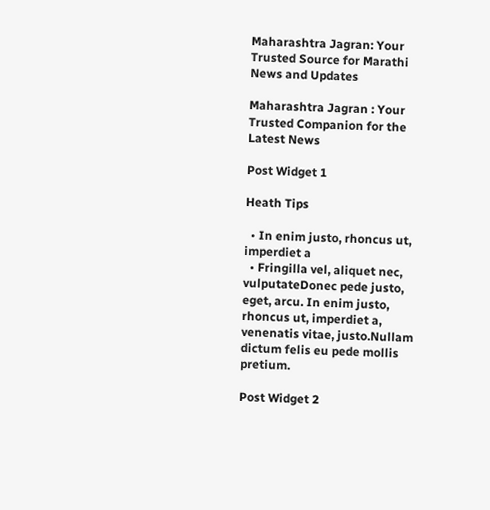Maharashtra Jagran: Your Trusted Source for Marathi News and Updates

Maharashtra Jagran : Your Trusted Companion for the Latest News

Post Widget 1

Heath Tips

  • In enim justo, rhoncus ut, imperdiet a
  • Fringilla vel, aliquet nec, vulputateDonec pede justo,  eget, arcu. In enim justo, rhoncus ut, imperdiet a, venenatis vitae, justo.Nullam dictum felis eu pede mollis pretium.

Post Widget 2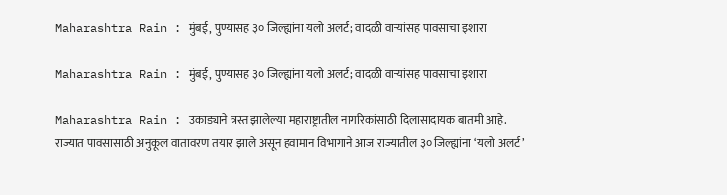Maharashtra Rain : मुंबई, पुण्यासह ३० जिल्ह्यांना यलो अलर्ट; वादळी वाऱ्यांसह पावसाचा इशारा

Maharashtra Rain : मुंबई, पुण्यासह ३० जिल्ह्यांना यलो अलर्ट; वादळी वाऱ्यांसह पावसाचा इशारा

Maharashtra Rain : उकाड्याने त्रस्त झालेल्या महाराष्ट्रातील नागरिकांसाठी दिलासादायक बातमी आहे. राज्यात पावसासाठी अनुकूल वातावरण तयार झाले असून हवामान विभागाने आज राज्यातील ३० जिल्ह्यांना ‘यलो अलर्ट’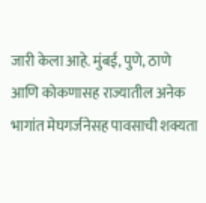जारी केला आहे. मुंबई, पुणे, ठाणे आणि कोकणासह राज्यातील अनेक भागांत मेघगर्जनेसह पावसाची शक्यता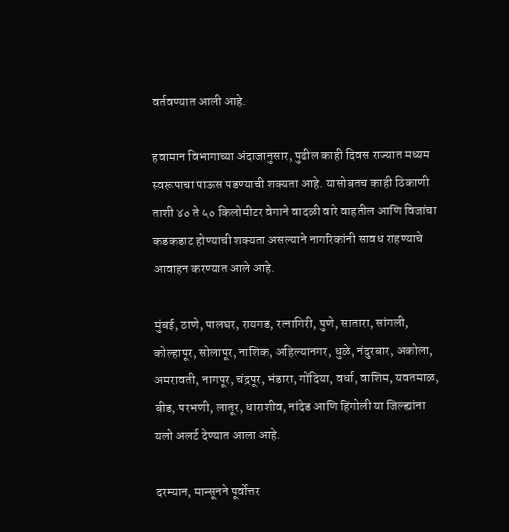वर्तवण्यात आली आहे.

हवामान विभागाच्या अंदाजानुसार, पुढील काही दिवस राज्यात मध्यम स्वरूपाचा पाऊस पडण्याची शक्यता आहे. यासोबतच काही ठिकाणी ताशी ४० ते ५० किलोमीटर वेगाने वादळी वारे वाहतील आणि विजांचा कडकडाट होण्याची शक्यता असल्याने नागरिकांनी सावध राहण्याचे आवाहन करण्यात आले आहे.

मुंबई, ठाणे, पालघर, रायगड, रत्नागिरी, पुणे, सातारा, सांगली, कोल्हापूर, सोलापूर, नाशिक, अहिल्यानगर, धुळे, नंदुरबार, अकोला, अमरावती, नागपूर, चंद्रपूर, भंडारा, गोंदिया, वर्धा, वाशिम, यवतमाळ, बीड, परभणी, लातूर, धाराशीव, नांदेड आणि हिंगोली या जिल्ह्यांना यलो अलर्ट देण्यात आला आहे.

दरम्यान, मान्सूनने पूर्वोत्तर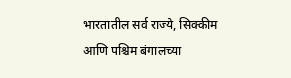भारतातील सर्व राज्ये, सिक्कीम आणि पश्चिम बंगालच्या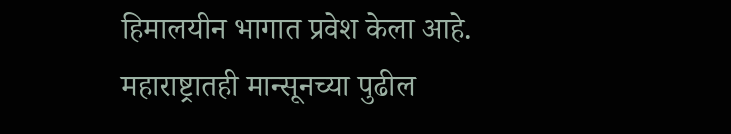हिमालयीन भागात प्रवेश केला आहे. महाराष्ट्रातही मान्सूनच्या पुढील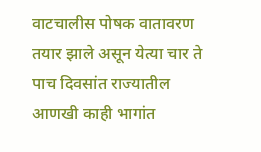वाटचालीस पोषक वातावरण तयार झाले असून येत्या चार ते पाच दिवसांत राज्यातील आणखी काही भागांत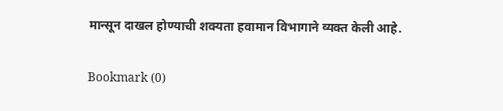मान्सून दाखल होण्याची शक्यता हवामान विभागाने व्यक्त केली आहे.

Bookmark (0)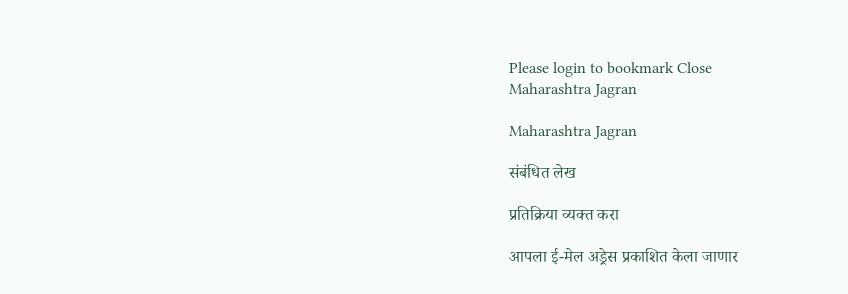Please login to bookmark Close
Maharashtra Jagran

Maharashtra Jagran

संबंधित लेख

प्रतिक्रिया व्यक्त करा

आपला ई-मेल अड्रेस प्रकाशित केला जाणार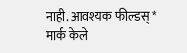नाही. आवश्यक फील्डस् * मार्क केले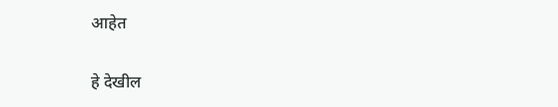आहेत

हे देखील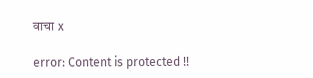वाचा x

error: Content is protected !!